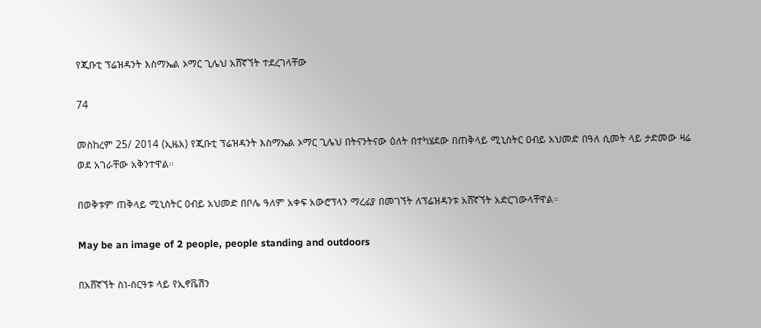የጂቡቲ ፕሬዝዳንት እስማኤል ኦማር ጊሌህ አሸኛኘት ተደረገላቸው

74

መስከረም 25/ 2014 (ኢዜአ) የጂቡቲ ፕሬዝዳንት እስማኤል ኦማር ጊሌህ በትናንትናው ዕለት በተካሄደው በጠቅላይ ሚኒስትር ዐብይ አህመድ በዓለ ሲመት ላይ ታድመው ዛሬ ወደ አገራቸው አቅንተዋል።

በወቅቱም ጠቅላይ ሚኒስትር ዐብይ አህመድ በቦሌ ዓለም አቀፍ አውሮፕላን ማረፊያ በመገኘት ለፕሬዝዳንቱ አሸኛኘት አድርገውላቸዋል።

May be an image of 2 people, people standing and outdoors

በአሸኛኘት ስነ-ስርዓቱ ላይ የኢኖቬሽን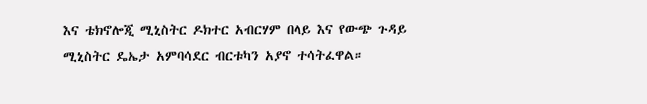እና ቴክኖሎጂ ሚኒስትር ዶክተር አብርሃም በላይ እና የውጭ ጉዳይ ሚኒስትር ዴኤታ አምባሳደር ብርቱካን አያኖ ተሳትፈዋል።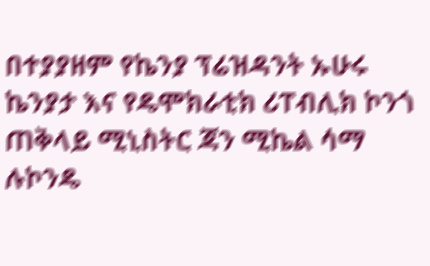በተያያዘም የኬንያ ፕሬዝዳንት ኡሁሩ ኬንያታ እና የዴሞክራቲክ ሪፐብሊክ ኮንጎ ጠቅላይ ሚኒስትር ጃን ሚኬል ሳማ ሉኮንዴ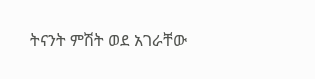ትናንት ምሽት ወደ አገራቸው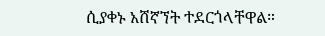ሲያቀኑ አሸኛኘት ተደርጎላቸዋል።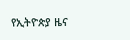የኢትዮጵያ ዜና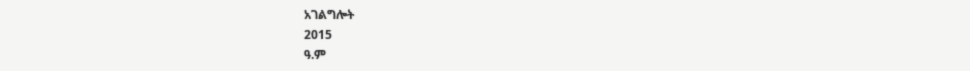አገልግሎት
2015
ዓ.ም